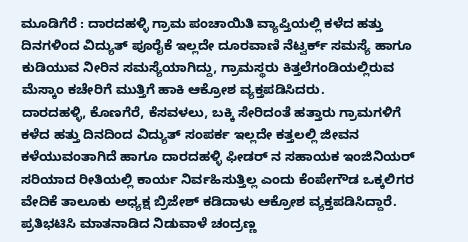ಮೂಡಿಗೆರೆ : ದಾರದಹಳ್ಳಿ ಗ್ರಾಮ ಪಂಚಾಯಿತಿ ವ್ಯಾಪ್ತಿಯಲ್ಲಿ ಕಳೆದ ಹತ್ತು ದಿನಗಳಿಂದ ವಿದ್ಯುತ್ ಪೂರೈಕೆ ಇಲ್ಲದೇ ದೂರವಾಣಿ ನೆಟ್ವರ್ಕ್ ಸಮಸ್ಯೆ ಹಾಗೂ ಕುಡಿಯುವ ನೀರಿನ ಸಮಸ್ಯೆಯಾಗಿದ್ದು, ಗ್ರಾಮಸ್ಥರು ಕಿತ್ತಲೆಗಂಡಿಯಲ್ಲಿರುವ ಮೆಸ್ಕಾಂ ಕಚೇರಿಗೆ ಮುತ್ತಿಗೆ ಹಾಕಿ ಆಕ್ರೋಶ ವ್ಯಕ್ತಪಡಿಸಿದರು.
ದಾರದಹಳ್ಳಿ, ಕೊಣಗೆರೆ, ಕೆಸವಳಲು, ಬಕ್ಕಿ ಸೇರಿದಂತೆ ಹತ್ತಾರು ಗ್ರಾಮಗಳಿಗೆ ಕಳೆದ ಹತ್ತು ದಿನದಿಂದ ವಿದ್ಯುತ್ ಸಂಪರ್ಕ ಇಲ್ಲದೇ ಕತ್ತಲಲ್ಲಿ ಜೀವನ ಕಳೆಯುವಂತಾಗಿದೆ ಹಾಗೂ ದಾರದಹಳ್ಳಿ ಫೀಡರ್ ನ ಸಹಾಯಕ ಇಂಜಿನಿಯರ್ ಸರಿಯಾದ ರೀತಿಯಲ್ಲಿ ಕಾರ್ಯ ನಿರ್ವಹಿಸುತ್ತಿಲ್ಲ ಎಂದು ಕೆಂಪೇಗೌಡ ಒಕ್ಕಲಿಗರ ವೇದಿಕೆ ತಾಲೂಕು ಅಧ್ಯಕ್ಷ ಬ್ರಿಜೇಶ್ ಕಡಿದಾಳು ಆಕ್ರೋಶ ವ್ಯಕ್ತಪಡಿಸಿದ್ದಾರೆ.
ಪ್ರತಿಭಟಿಸಿ ಮಾತನಾಡಿದ ನಿಡುವಾಳೆ ಚಂದ್ರಣ್ಣ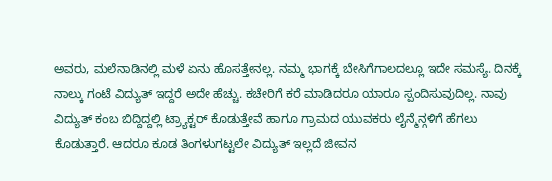ಅವರು, ಮಲೆನಾಡಿನಲ್ಲಿ ಮಳೆ ಏನು ಹೊಸತ್ತೇನಲ್ಲ. ನಮ್ಮ ಭಾಗಕ್ಕೆ ಬೇಸಿಗೆಗಾಲದಲ್ಲೂ ಇದೇ ಸಮಸ್ಯೆ. ದಿನಕ್ಕೆ ನಾಲ್ಕು ಗಂಟೆ ವಿದ್ಯುತ್ ಇದ್ದರೆ ಅದೇ ಹೆಚ್ಚು. ಕಚೇರಿಗೆ ಕರೆ ಮಾಡಿದರೂ ಯಾರೂ ಸ್ಪಂದಿಸುವುದಿಲ್ಲ. ನಾವು ವಿದ್ಯುತ್ ಕಂಬ ಬಿದ್ದಿದ್ದಲ್ಲಿ ಟ್ರ್ಯಾಕ್ಟರ್ ಕೊಡುತ್ತೇವೆ ಹಾಗೂ ಗ್ರಾಮದ ಯುವಕರು ಲೈನ್ಮೆನ್ಗಳಿಗೆ ಹೆಗಲು ಕೊಡುತ್ತಾರೆ. ಆದರೂ ಕೂಡ ತಿಂಗಳುಗಟ್ಟಲೇ ವಿದ್ಯುತ್ ಇಲ್ಲದೆ ಜೀವನ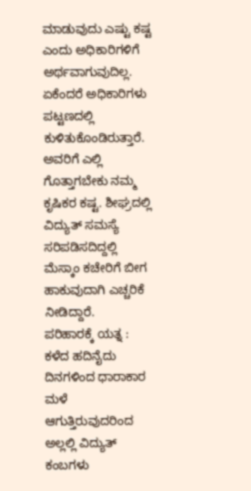ಮಾಡುವುದು ಎಷ್ಟು ಕಷ್ಟ ಎಂದು ಅಧಿಕಾರಿಗಳಿಗೆ ಅರ್ಥವಾಗುವುದಿಲ್ಲ. ಏಕೆಂದರೆ ಅಧಿಕಾರಿಗಳು ಪಟ್ಟಣದಲ್ಲಿ ಕುಳಿತುಕೊಂಡಿರುತ್ತಾರೆ. ಅವರಿಗೆ ಎಲ್ಲಿ ಗೊತ್ತಾಗಬೇಕು ನಮ್ಮ ಕೃಷಿಕರ ಕಷ್ಟ. ಶೀಘ್ರದಲ್ಲಿ ವಿದ್ಯುತ್ ಸಮಸ್ಯೆ ಸರಿಪಡಿಸದಿದ್ದಲ್ಲಿ ಮೆಸ್ಕಾಂ ಕಚೇರಿಗೆ ಬೀಗ ಹಾಕುವುದಾಗಿ ಎಚ್ಚರಿಕೆ ನೀಡಿದ್ದಾರೆ.
ಪರಿಹಾರಕ್ಕೆ ಯತ್ನ :
ಕಳೆದ ಹದಿನೈದು ದಿನಗಳಿಂದ ಧಾರಾಕಾರ ಮಳೆ ಆಗುತ್ತಿರುವುದರಿಂದ ಅಲ್ಲಲ್ಲಿ ವಿದ್ಯುತ್ ಕಂಬಗಳು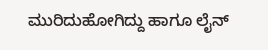ಮುರಿದುಹೋಗಿದ್ದು ಹಾಗೂ ಲೈನ್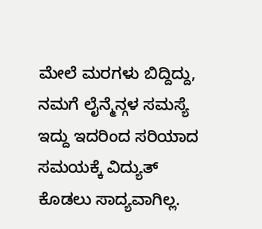ಮೇಲೆ ಮರಗಳು ಬಿದ್ದಿದ್ದು, ನಮಗೆ ಲೈನ್ಮೆನ್ಗಳ ಸಮಸ್ಯೆ ಇದ್ದು ಇದರಿಂದ ಸರಿಯಾದ ಸಮಯಕ್ಕೆ ವಿದ್ಯುತ್ ಕೊಡಲು ಸಾದ್ಯವಾಗಿಲ್ಲ.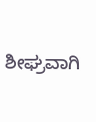ಶೀಘ್ರವಾಗಿ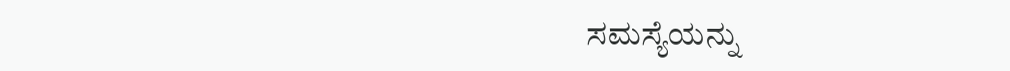ಸಮಸ್ಯೆಯನ್ನು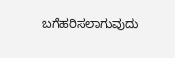ಬಗೆಹರಿಸಲಾಗುವುದು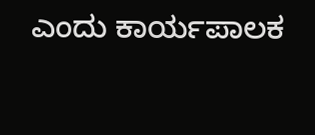ಎಂದು ಕಾರ್ಯಪಾಲಕ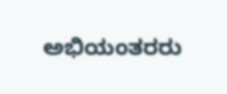ಅಭಿಯಂತರರು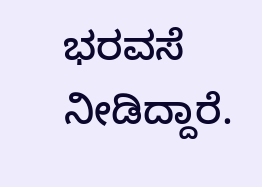ಭರವಸೆ ನೀಡಿದ್ದಾರೆ.